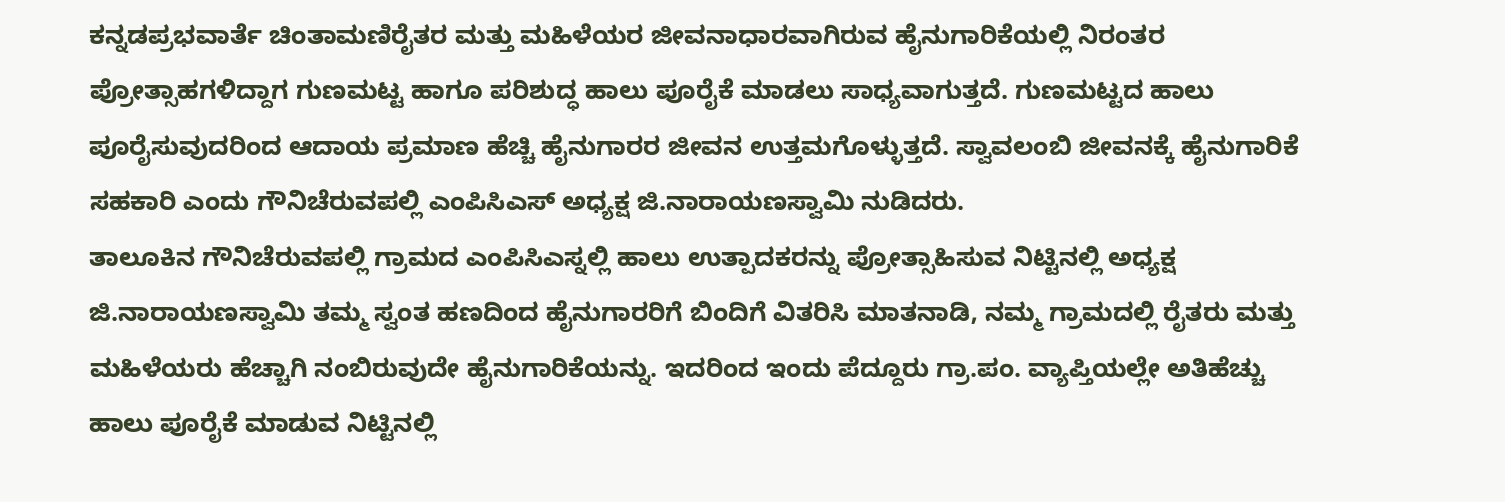ಕನ್ನಡಪ್ರಭವಾರ್ತೆ ಚಿಂತಾಮಣಿರೈತರ ಮತ್ತು ಮಹಿಳೆಯರ ಜೀವನಾಧಾರವಾಗಿರುವ ಹೈನುಗಾರಿಕೆಯಲ್ಲಿ ನಿರಂತರ ಪ್ರೋತ್ಸಾಹಗಳಿದ್ದಾಗ ಗುಣಮಟ್ಟ ಹಾಗೂ ಪರಿಶುದ್ಧ ಹಾಲು ಪೂರೈಕೆ ಮಾಡಲು ಸಾಧ್ಯವಾಗುತ್ತದೆ. ಗುಣಮಟ್ಟದ ಹಾಲು ಪೂರೈಸುವುದರಿಂದ ಆದಾಯ ಪ್ರಮಾಣ ಹೆಚ್ಚಿ ಹೈನುಗಾರರ ಜೀವನ ಉತ್ತಮಗೊಳ್ಳುತ್ತದೆ. ಸ್ವಾವಲಂಬಿ ಜೀವನಕ್ಕೆ ಹೈನುಗಾರಿಕೆ ಸಹಕಾರಿ ಎಂದು ಗೌನಿಚೆರುವಪಲ್ಲಿ ಎಂಪಿಸಿಎಸ್ ಅಧ್ಯಕ್ಷ ಜಿ.ನಾರಾಯಣಸ್ವಾಮಿ ನುಡಿದರು.
ತಾಲೂಕಿನ ಗೌನಿಚೆರುವಪಲ್ಲಿ ಗ್ರಾಮದ ಎಂಪಿಸಿಎಸ್ನಲ್ಲಿ ಹಾಲು ಉತ್ಪಾದಕರನ್ನು ಪ್ರೋತ್ಸಾಹಿಸುವ ನಿಟ್ಟಿನಲ್ಲಿ ಅಧ್ಯಕ್ಷ ಜಿ.ನಾರಾಯಣಸ್ವಾಮಿ ತಮ್ಮ ಸ್ವಂತ ಹಣದಿಂದ ಹೈನುಗಾರರಿಗೆ ಬಿಂದಿಗೆ ವಿತರಿಸಿ ಮಾತನಾಡಿ, ನಮ್ಮ ಗ್ರಾಮದಲ್ಲಿ ರೈತರು ಮತ್ತು ಮಹಿಳೆಯರು ಹೆಚ್ಚಾಗಿ ನಂಬಿರುವುದೇ ಹೈನುಗಾರಿಕೆಯನ್ನು. ಇದರಿಂದ ಇಂದು ಪೆದ್ದೂರು ಗ್ರಾ.ಪಂ. ವ್ಯಾಪ್ತಿಯಲ್ಲೇ ಅತಿಹೆಚ್ಚು ಹಾಲು ಪೂರೈಕೆ ಮಾಡುವ ನಿಟ್ಟಿನಲ್ಲಿ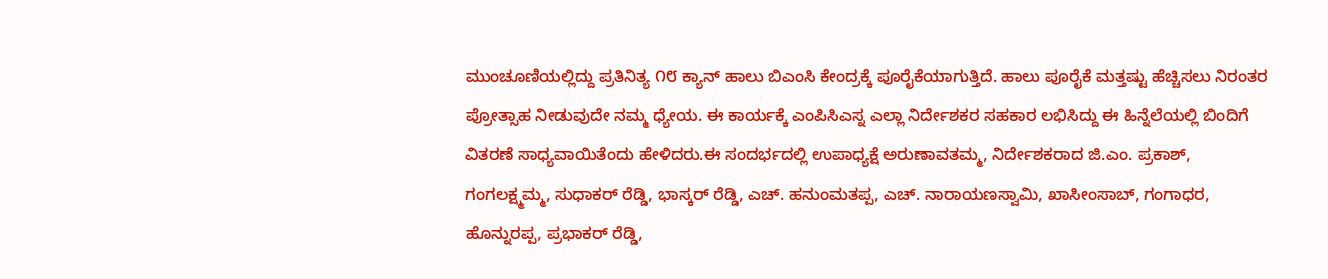ಮುಂಚೂಣಿಯಲ್ಲಿದ್ದು ಪ್ರತಿನಿತ್ಯ ೧೮ ಕ್ಯಾನ್ ಹಾಲು ಬಿಎಂಸಿ ಕೇಂದ್ರಕ್ಕೆ ಪೂರೈಕೆಯಾಗುತ್ತಿದೆ. ಹಾಲು ಪೂರೈಕೆ ಮತ್ತಷ್ಟು ಹೆಚ್ಚಿಸಲು ನಿರಂತರ ಪ್ರೋತ್ಸಾಹ ನೀಡುವುದೇ ನಮ್ಮ ಧ್ಯೇಯ. ಈ ಕಾರ್ಯಕ್ಕೆ ಎಂಪಿಸಿಎಸ್ನ ಎಲ್ಲಾ ನಿರ್ದೇಶಕರ ಸಹಕಾರ ಲಭಿಸಿದ್ದು ಈ ಹಿನ್ನೆಲೆಯಲ್ಲಿ ಬಿಂದಿಗೆ ವಿತರಣೆ ಸಾಧ್ಯವಾಯಿತೆಂದು ಹೇಳಿದರು.ಈ ಸಂದರ್ಭದಲ್ಲಿ ಉಪಾಧ್ಯಕ್ಷೆ ಅರುಣಾವತಮ್ಮ, ನಿರ್ದೇಶಕರಾದ ಜಿ.ಎಂ. ಪ್ರಕಾಶ್, ಗಂಗಲಕ್ಷ್ಮಮ್ಮ, ಸುಧಾಕರ್ ರೆಡ್ಡಿ, ಭಾಸ್ಕರ್ ರೆಡ್ಡಿ, ಎಚ್. ಹನುಂಮತಪ್ಪ, ಎಚ್. ನಾರಾಯಣಸ್ವಾಮಿ, ಖಾಸೀಂಸಾಬ್, ಗಂಗಾಧರ, ಹೊನ್ನುರಪ್ಪ, ಪ್ರಭಾಕರ್ ರೆಡ್ಡಿ,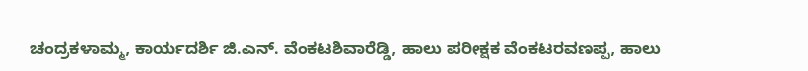ಚಂದ್ರಕಳಾಮ್ಮ, ಕಾರ್ಯದರ್ಶಿ ಜಿ.ಎನ್. ವೆಂಕಟಶಿವಾರೆಡ್ಡಿ, ಹಾಲು ಪರೀಕ್ಷಕ ವೆಂಕಟರವಣಪ್ಪ, ಹಾಲು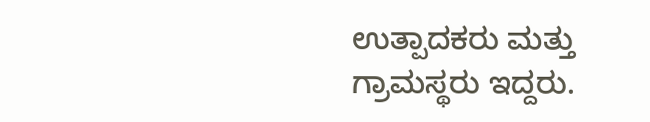ಉತ್ಪಾದಕರು ಮತ್ತು ಗ್ರಾಮಸ್ಥರು ಇದ್ದರು.